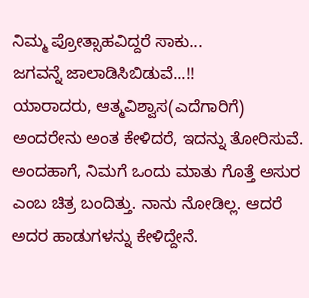ನಿಮ್ಮ ಪ್ರೋತ್ಸಾಹವಿದ್ದರೆ ಸಾಕು...
ಜಗವನ್ನೆ ಜಾಲಾಡಿಸಿಬಿಡುವೆ...!!
ಯಾರಾದರು, ಆತ್ಮವಿಶ್ವಾಸ(ಎದೆಗಾರಿಗೆ) ಅಂದರೇನು ಅಂತ ಕೇಳಿದರೆ, ಇದನ್ನು ತೋರಿಸುವೆ.
ಅಂದಹಾಗೆ, ನಿಮಗೆ ಒಂದು ಮಾತು ಗೊತ್ತೆ ಅಸುರ ಎಂಬ ಚಿತ್ರ ಬಂದಿತ್ತು. ನಾನು ನೋಡಿಲ್ಲ. ಆದರೆ ಅದರ ಹಾಡುಗಳನ್ನು ಕೇಳಿದ್ದೇನೆ.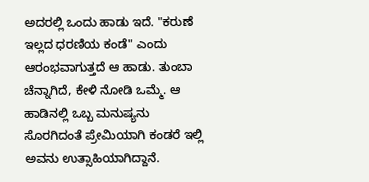ಅದರಲ್ಲಿ ಒಂದು ಹಾಡು ಇದೆ. "ಕರುಣೆ ಇಲ್ಲದ ಧರಣಿಯ ಕಂಡೆ" ಎಂದು ಆರಂಭವಾಗುತ್ತದೆ ಆ ಹಾಡು. ತುಂಬಾ ಚೆನ್ನಾಗಿದೆ, ಕೇಳಿ ನೋಡಿ ಒಮ್ಮೆ. ಆ ಹಾಡಿನಲ್ಲಿ ಒಬ್ಬ ಮನುಷ್ಯನು ಸೊರಗಿದಂತೆ ಪ್ರೇಮಿಯಾಗಿ ಕಂಡರೆ ಇಲ್ಲಿ ಅವನು ಉತ್ಸಾಹಿಯಾಗಿದ್ದಾನೆ.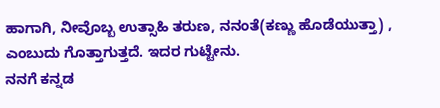ಹಾಗಾಗಿ, ನೀವೊಬ್ಬ ಉತ್ಸಾಹಿ ತರುಣ, ನನಂತೆ(ಕಣ್ಣು ಹೊಡೆಯುತ್ತಾ) , ಎಂಬುದು ಗೊತ್ತಾಗುತ್ತದೆ. ಇದರ ಗುಟ್ಟೇನು.
ನನಗೆ ಕನ್ನಡ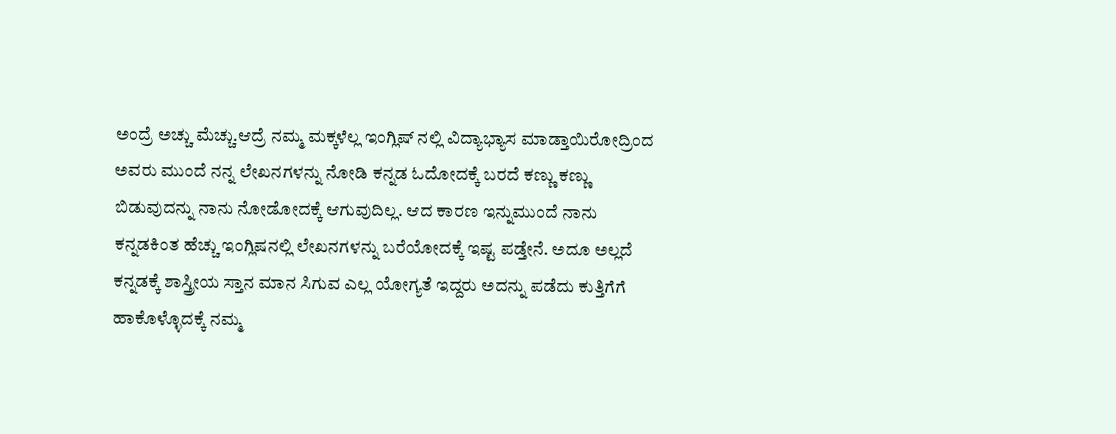ಅಂದ್ರೆ ಅಚ್ಚು ಮೆಚ್ಚು.ಆದ್ರೆ ನಮ್ಮ ಮಕ್ಕಳೆಲ್ಲ ಇಂಗ್ಲಿಷ್ ನಲ್ಲಿ ವಿದ್ಯಾಭ್ಯಾಸ ಮಾಡ್ತಾಯಿರೋದ್ರಿಂದ ಅವರು ಮುಂದೆ ನನ್ನ ಲೇಖನಗಳನ್ನು ನೋಡಿ ಕನ್ನಡ ಓದೋದಕ್ಕೆ ಬರದೆ ಕಣ್ಣು ಕಣ್ಣು ಬಿಡುವುದನ್ನು ನಾನು ನೋಡೋದಕ್ಕೆ ಆಗುವುದಿಲ್ಲ. ಆದ ಕಾರಣ ಇನ್ನುಮುಂದೆ ನಾನು ಕನ್ನಡಕಿಂತ ಹೆಚ್ಚು ಇಂಗ್ಲಿಷನಲ್ಲಿ ಲೇಖನಗಳನ್ನು ಬರೆಯೋದಕ್ಕೆ ಇಷ್ಟ ಪಡ್ತೇನೆ. ಅದೂ ಅಲ್ಲದೆ ಕನ್ನಡಕ್ಕೆ ಶಾಸ್ತ್ರೀಯ ಸ್ತಾನ ಮಾನ ಸಿಗುವ ಎಲ್ಲ ಯೋಗ್ಯತೆ ಇದ್ದರು ಅದನ್ನು ಪಡೆದು ಕುತ್ತಿಗೆಗೆ ಹಾಕೊಳ್ಳೊದಕ್ಕೆ ನಮ್ಮ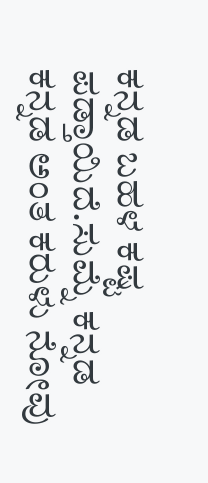ಕನ್ನಡ ಬಹಳ ಕಷ್ಟ ಪಡ್ತಾಯಿದೆ.ಸುಮ್ನೆ ಕನ್ನಡ ಕನ್ನಡ ಅಂತ ಕರುಳು ನೋವು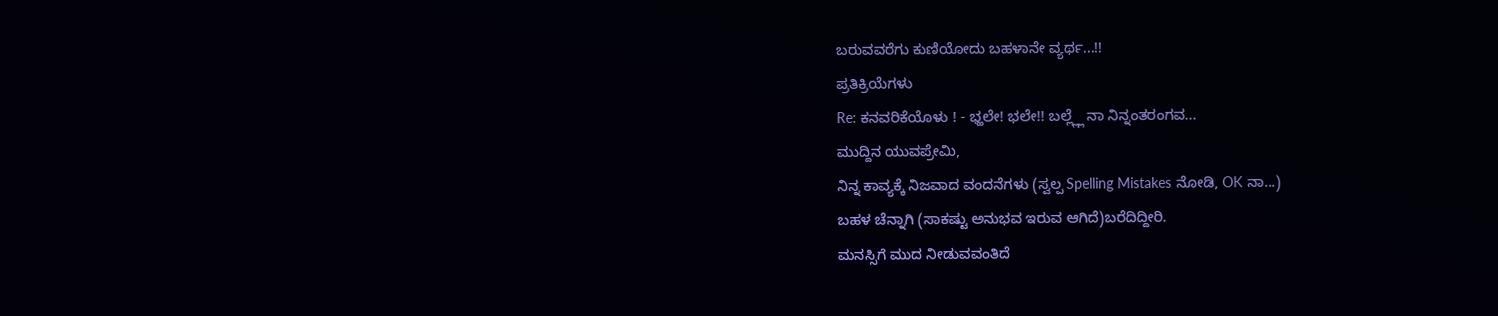ಬರುವವರೆಗು ಕುಣಿಯೋದು ಬಹಳಾನೇ ವ್ಯರ್ಥ...!!
ಪ್ರತಿಕ್ರಿಯೆಗಳು
Re: ಕನವರಿಕೆಯೊಳು ! - ಭ್ಹಲೇ! ಭಲೇ!! ಬಲ್ಲ್ಲ್ಲೆ ನಾ ನಿನ್ನಂತರಂಗವ...
ಮುದ್ದಿನ ಯುವಪ್ರೇಮಿ,
ನಿನ್ನ ಕಾವ್ಯಕ್ಕೆ ನಿಜವಾದ ವಂದನೆಗಳು (ಸ್ವಲ್ಪ Spelling Mistakes ನೋಡಿ, OK ನಾ...)
ಬಹಳ ಚೆನ್ನಾಗಿ (ಸಾಕಷ್ಟು ಅನುಭವ ಇರುವ ಆಗಿದೆ)ಬರೆದಿದ್ದೀರಿ.
ಮನಸ್ಸಿಗೆ ಮುದ ನೀಡುವವಂತಿದೆ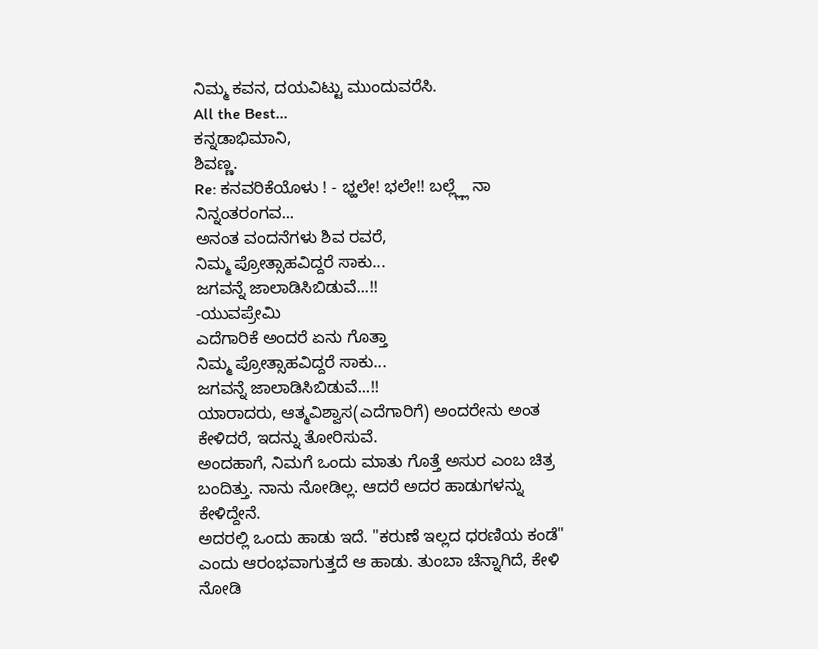ನಿಮ್ಮ ಕವನ, ದಯವಿಟ್ಟು ಮುಂದುವರೆಸಿ.
All the Best...
ಕನ್ನಡಾಭಿಮಾನಿ,
ಶಿವಣ್ಣ.
Re: ಕನವರಿಕೆಯೊಳು ! - ಭ್ಹಲೇ! ಭಲೇ!! ಬಲ್ಲ್ಲ್ಲೆ ನಾ ನಿನ್ನಂತರಂಗವ...
ಅನಂತ ವಂದನೆಗಳು ಶಿವ ರವರೆ,
ನಿಮ್ಮ ಪ್ರೋತ್ಸಾಹವಿದ್ದರೆ ಸಾಕು...
ಜಗವನ್ನೆ ಜಾಲಾಡಿಸಿಬಿಡುವೆ...!!
-ಯುವಪ್ರೇಮಿ
ಎದೆಗಾರಿಕೆ ಅಂದರೆ ಏನು ಗೊತ್ತಾ
ನಿಮ್ಮ ಪ್ರೋತ್ಸಾಹವಿದ್ದರೆ ಸಾಕು...
ಜಗವನ್ನೆ ಜಾಲಾಡಿಸಿಬಿಡುವೆ...!!
ಯಾರಾದರು, ಆತ್ಮವಿಶ್ವಾಸ(ಎದೆಗಾರಿಗೆ) ಅಂದರೇನು ಅಂತ ಕೇಳಿದರೆ, ಇದನ್ನು ತೋರಿಸುವೆ.
ಅಂದಹಾಗೆ, ನಿಮಗೆ ಒಂದು ಮಾತು ಗೊತ್ತೆ ಅಸುರ ಎಂಬ ಚಿತ್ರ ಬಂದಿತ್ತು. ನಾನು ನೋಡಿಲ್ಲ. ಆದರೆ ಅದರ ಹಾಡುಗಳನ್ನು ಕೇಳಿದ್ದೇನೆ.
ಅದರಲ್ಲಿ ಒಂದು ಹಾಡು ಇದೆ. "ಕರುಣೆ ಇಲ್ಲದ ಧರಣಿಯ ಕಂಡೆ" ಎಂದು ಆರಂಭವಾಗುತ್ತದೆ ಆ ಹಾಡು. ತುಂಬಾ ಚೆನ್ನಾಗಿದೆ, ಕೇಳಿ ನೋಡಿ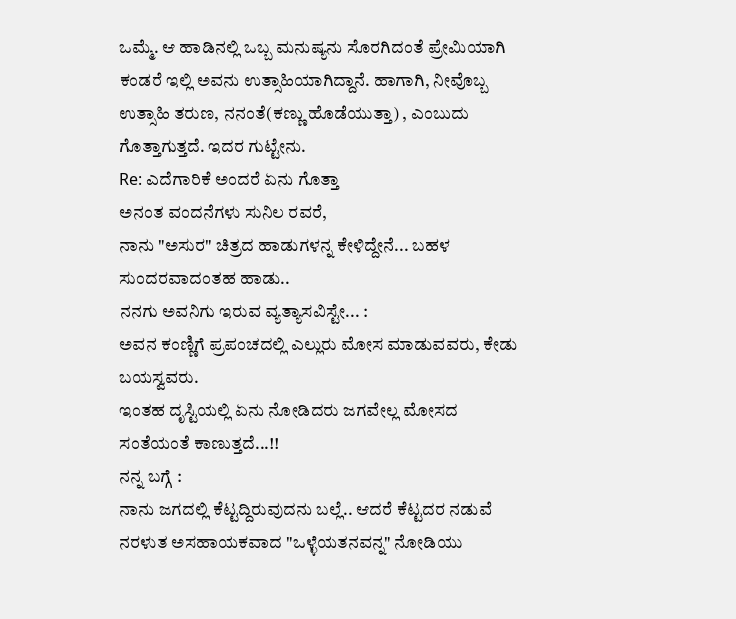ಒಮ್ಮೆ. ಆ ಹಾಡಿನಲ್ಲಿ ಒಬ್ಬ ಮನುಷ್ಯನು ಸೊರಗಿದಂತೆ ಪ್ರೇಮಿಯಾಗಿ ಕಂಡರೆ ಇಲ್ಲಿ ಅವನು ಉತ್ಸಾಹಿಯಾಗಿದ್ದಾನೆ. ಹಾಗಾಗಿ, ನೀವೊಬ್ಬ ಉತ್ಸಾಹಿ ತರುಣ, ನನಂತೆ(ಕಣ್ಣು ಹೊಡೆಯುತ್ತಾ) , ಎಂಬುದು ಗೊತ್ತಾಗುತ್ತದೆ. ಇದರ ಗುಟ್ಟೇನು.
Re: ಎದೆಗಾರಿಕೆ ಅಂದರೆ ಏನು ಗೊತ್ತಾ
ಅನಂತ ವಂದನೆಗಳು ಸುನಿಲ ರವರೆ,
ನಾನು "ಅಸುರ" ಚಿತ್ರದ ಹಾಡುಗಳನ್ನ ಕೇಳಿದ್ದೇನೆ... ಬಹಳ ಸುಂದರವಾದಂತಹ ಹಾಡು..
ನನಗು ಅವನಿಗು ಇರುವ ವ್ಯತ್ಯಾಸವಿಸ್ಟೇ... :
ಅವನ ಕಂಣ್ಣಿಗೆ ಪ್ರಪಂಚದಲ್ಲಿ ಎಲ್ಲುರು ಮೋಸ ಮಾಡುವವರು, ಕೇಡು ಬಯಸ್ವವರು.
ಇಂತಹ ದೃಸ್ಟಿಯಲ್ಲಿ ಏನು ನೋಡಿದರು ಜಗವೇಲ್ಲ ಮೋಸದ ಸಂತೆಯಂತೆ ಕಾಣುತ್ತದೆ...!!
ನನ್ನ ಬಗ್ಗೆ :
ನಾನು ಜಗದಲ್ಲಿ ಕೆಟ್ಟದ್ದಿರುವುದನು ಬಲ್ಲೆ.. ಆದರೆ ಕೆಟ್ಟದರ ನಡುವೆ ನರಳುತ ಅಸಹಾಯಕವಾದ "ಒಳ್ಳೆಯತನವನ್ನ" ನೋಡಿಯು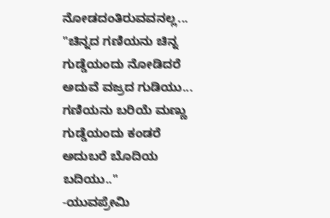ನೋಡದಂತಿರುವವನಲ್ಲ...
"ಚಿನ್ನದ ಗಣಿಯನು ಚಿನ್ನ ಗುಡ್ಡೆಯಂದು ನೋಡಿದರೆ ಅದುವೆ ವಜ್ರದ ಗುಡಿಯು...
ಗಣಿಯನು ಬರಿಯೆ ಮಣ್ಣು ಗುಡ್ಡೆಯಂದು ಕಂಡರೆ ಅದುಬರೆ ಬೊದಿಯ ಬದಿಯು.."
-ಯುವಪ್ರೇಮಿ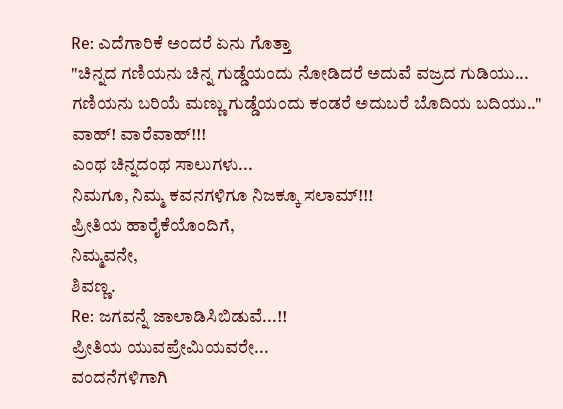Re: ಎದೆಗಾರಿಕೆ ಅಂದರೆ ಏನು ಗೊತ್ತಾ
"ಚಿನ್ನದ ಗಣಿಯನು ಚಿನ್ನ ಗುಡ್ಡೆಯಂದು ನೋಡಿದರೆ ಅದುವೆ ವಜ್ರದ ಗುಡಿಯು...
ಗಣಿಯನು ಬರಿಯೆ ಮಣ್ಣು ಗುಡ್ಡೆಯಂದು ಕಂಡರೆ ಅದುಬರೆ ಬೊದಿಯ ಬದಿಯು.."
ವಾಹ್! ವಾರೆವಾಹ್!!!
ಎಂಥ ಚಿನ್ನದಂಥ ಸಾಲುಗಳು...
ನಿಮಗೂ, ನಿಮ್ಮ ಕವನಗಳಿಗೂ ನಿಜಕ್ಕೂ ಸಲಾಮ್!!!
ಪ್ರೀತಿಯ ಹಾರೈಕೆಯೊಂದಿಗೆ,
ನಿಮ್ಮವನೇ,
ಶಿವಣ್ಣ.
Re: ಜಗವನ್ನೆ ಜಾಲಾಡಿಸಿಬಿಡುವೆ...!!
ಪ್ರೀತಿಯ ಯುವಪ್ರೇಮಿಯವರೇ...
ವಂದನೆಗಳಿಗಾಗಿ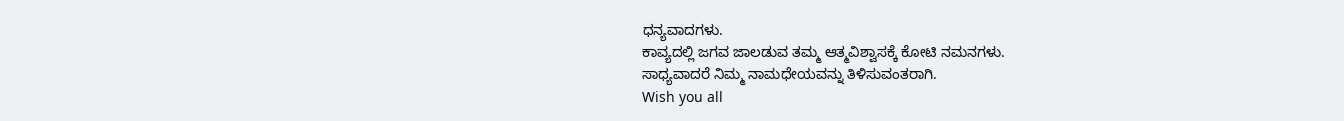ಧನ್ಯವಾದಗಳು.
ಕಾವ್ಯದಲ್ಲಿ ಜಗವ ಜಾಲಡುವ ತಮ್ಮ ಆತ್ಮವಿಶ್ವಾಸಕ್ಕೆ ಕೋಟಿ ನಮನಗಳು.
ಸಾಧ್ಯವಾದರೆ ನಿಮ್ಮ ನಾಮಧೇಯವನ್ನು ತಿಳಿಸುವಂತರಾಗಿ.
Wish you all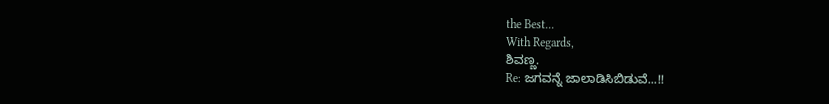the Best...
With Regards,
ಶಿವಣ್ಣ.
Re: ಜಗವನ್ನೆ ಜಾಲಾಡಿಸಿಬಿಡುವೆ...!!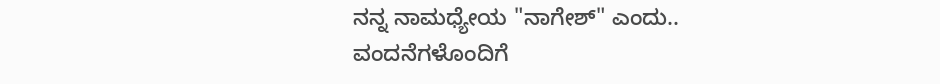ನನ್ನ ನಾಮಧ್ಯೇಯ "ನಾಗೇಶ್" ಎಂದು..
ವಂದನೆಗಳೊಂದಿಗೆ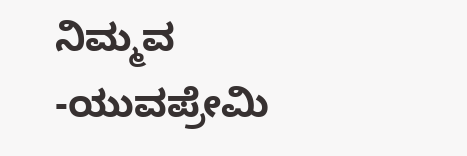ನಿಮ್ಮವ
-ಯುವಪ್ರೇಮಿ